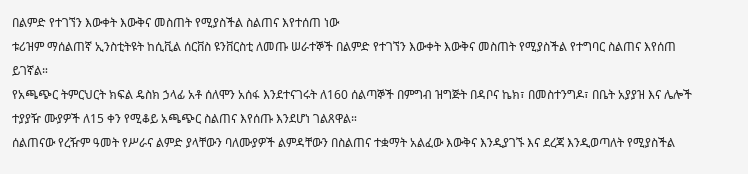በልምድ የተገኘን እውቀት እውቅና መስጠት የሚያስችል ስልጠና እየተሰጠ ነው
ቱሪዝም ማሰልጠኛ ኢንስቲትዩት ከሲቪል ሰርቨስ ዩንቨርስቲ ለመጡ ሠራተኞች በልምድ የተገኘን እውቀት እውቅና መስጠት የሚያስችል የተግባር ስልጠና እየሰጠ ይገኛል።
የአጫጭር ትምርህርት ክፍል ዴስክ ኃላፊ አቶ ሰለሞን አሰፋ እንደተናገሩት ለ160 ሰልጣኞች በምግብ ዝግጅት በዳቦና ኬክ፣ በመስተንግዶ፣ በቤት አያያዝ እና ሌሎች ተያያዥ ሙያዎች ለ15 ቀን የሚቆይ አጫጭር ስልጠና እየሰጡ እንደሆነ ገልጸዋል።
ሰልጠናው የረዥም ዓመት የሥራና ልምድ ያላቸውን ባለሙያዎች ልምዳቸውን በስልጠና ተቋማት አልፈው እውቅና እንዲያገኙ እና ደረጃ እንዲወጣለት የሚያስችል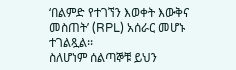‘በልምድ የተገኘን እወቀት እውቅና መስጠት’ (RPL) አሰራር መሆኑ ተገልጿል፡፡
ስለሆነም ሰልጣኞቹ ይህን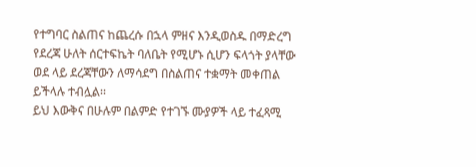የተግባር ስልጠና ከጨረሱ በኋላ ምዘና እንዲወስዱ በማድረግ የደረጃ ሁለት ሰርተፍኬት ባለቤት የሚሆኑ ሲሆን ፍላጎት ያላቸው ወደ ላይ ደረጃቸውን ለማሳደግ በስልጠና ተቋማት መቀጠል ይችላሉ ተብሏል፡፡
ይህ እውቅና በሁሉም በልምድ የተገኙ ሙያዎች ላይ ተፈጻሚ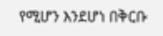የሚሆን እንደሆነ በቅርቡ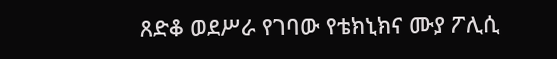ጸድቆ ወደሥራ የገባው የቴክኒክና ሙያ ፖሊሲ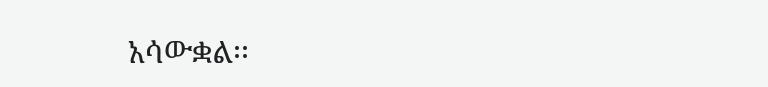አሳውቋል፡፡